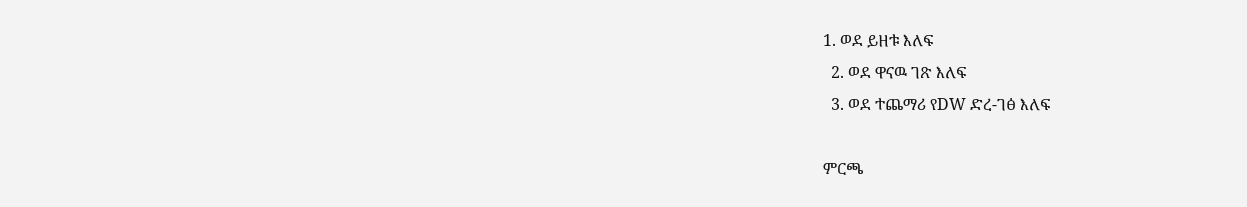1. ወደ ይዘቱ እለፍ
  2. ወደ ዋናዉ ገጽ እለፍ
  3. ወደ ተጨማሪ የDW ድረ-ገፅ እለፍ

ምርጫ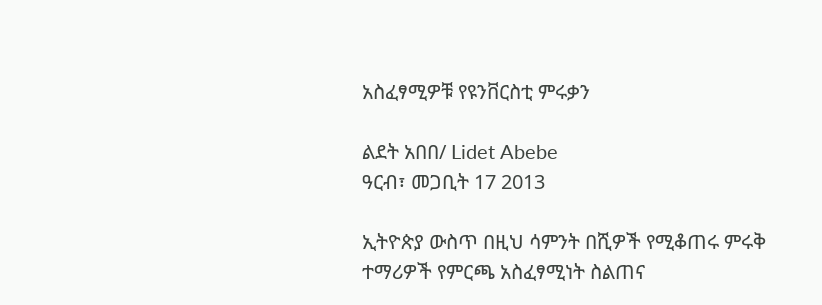አስፈፃሚዎቹ የዩንቨርስቲ ምሩቃን

ልደት አበበ/ Lidet Abebe
ዓርብ፣ መጋቢት 17 2013

ኢትዮጵያ ውስጥ በዚህ ሳምንት በሺዎች የሚቆጠሩ ምሩቅ ተማሪዎች የምርጫ አስፈፃሚነት ስልጠና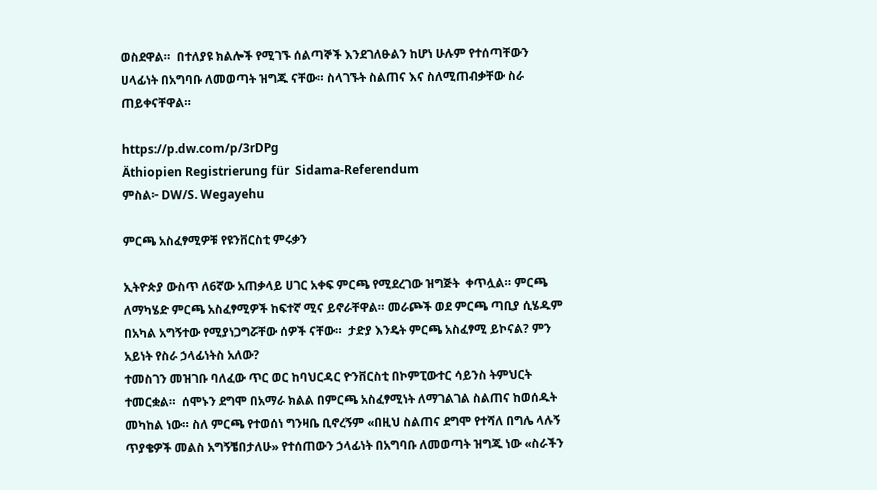ወስደዋል።  በተለያዩ ክልሎች የሚገኙ ሰልጣኞች እንደገለፁልን ከሆነ ሁሉም የተሰጣቸውን ሀላፊነት በአግባቡ ለመወጣት ዝግጁ ናቸው። ስላገኙት ስልጠና እና ስለሚጠብቃቸው ስራ ጠይቀናቸዋል።

https://p.dw.com/p/3rDPg
Äthiopien Registrierung für  Sidama-Referendum
ምስል፦ DW/S. Wegayehu

ምርጫ አስፈፃሚዎቹ የዩንቨርስቲ ምሩቃን

ኢትዮጵያ ውስጥ ለ6ኛው አጠቃላይ ሀገር አቀፍ ምርጫ የሚደረገው ዝግጅት  ቀጥሏል። ምርጫ ለማካሄድ ምርጫ አስፈፃሚዎች ከፍተኛ ሚና ይኖራቸዋል። መራጮች ወደ ምርጫ ጣቢያ ሲሄዱም በአካል አግኝተው የሚያነጋግሯቸው ሰዎች ናቸው።  ታድያ እንዴት ምርጫ አስፈፃሚ ይኮናል? ምን አይነት የስራ ኃላፊነትስ አለው?
ተመስገን መዝገቡ ባለፈው ጥር ወር ከባህርዳር ዮንቨርስቲ በኮምፒውተር ሳይንስ ትምህርት ተመርቋል።  ሰሞኑን ደግሞ በአማራ ክልል በምርጫ አስፈፃሚነት ለማገልገል ስልጠና ከወሰዱት መካከል ነው። ስለ ምርጫ የተወሰነ ግንዛቤ ቢኖረኝም «በዚህ ስልጠና ደግሞ የተሻለ በግሌ ላሉኝ ጥያቄዎች መልስ አግኝቼበታለሁ» የተሰጠውን ኃላፊነት በአግባቡ ለመወጣት ዝግጁ ነው «ስራችን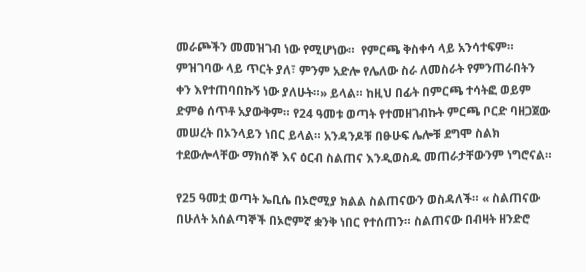መራጮችን መመዝገብ ነው የሚሆነው።  የምርጫ ቅስቀሳ ላይ አንሳተፍም። ምዝገባው ላይ ጥርት ያለ፣ ምንም አድሎ የሌለው ስራ ለመስራት የምንጠራበትን ቀን እየተጠባበኩኝ ነው ያለሁት።» ይላል። ከዚህ በፊት በምርጫ ተሳትፎ ወይም ድምፅ ሰጥቶ አያውቅም። የ24 ዓመቱ ወጣት የተመዘገብኩት ምርጫ ቦርድ ባዘጋጀው መሠረት በኦንላይን ነበር ይላል። አንዳንዶቹ በፁሁፍ ሌሎቹ ደግሞ ስልክ ተደውሎላቸው ማክሰኞ እና ዕርብ ስልጠና እንዲወስዱ መጠራታቸውንም ነግሮናል።

የ25 ዓመቷ ወጣት ኤቢሴ በኦሮሚያ ክልል ስልጠናውን ወስዳለች። « ስልጠናው በሁለት አሰልጣኞች በኦሮምኛ ቋንቅ ነበር የተሰጠን። ስልጠናው በብዛት ዘንድሮ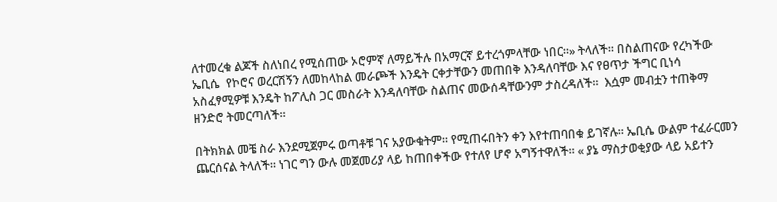ለተመረቁ ልጆች ስለነበረ የሚሰጠው ኦሮምኛ ለማይችሉ በአማርኛ ይተረጎምላቸው ነበር።» ትላለች። በስልጠናው የረካችው ኤቢሴ  የኮሮና ወረርሽኝን ለመከላከል መራጮች እንዴት ርቀታቸውን መጠበቅ እንዳለባቸው እና የፀጥታ ችግር ቢነሳ አስፈፃሚዎቹ እንዴት ከፖሊስ ጋር መስራት እንዳለባቸው ስልጠና መውሰዳቸውንም ታስረዳለች።  እሷም መብቷን ተጠቅማ ዘንድሮ ትመርጣለች።

በትክክል መቼ ስራ እንደሚጀምሩ ወጣቶቹ ገና አያውቁትም። የሚጠሩበትን ቀን እየተጠባበቁ ይገኛሉ። ኤቢሴ ውልም ተፈራርመን ጨርሰናል ትላለች። ነገር ግን ውሉ መጀመሪያ ላይ ከጠበቀችው የተለየ ሆኖ አግኝተዋለች። « ያኔ ማስታወቂያው ላይ አይተን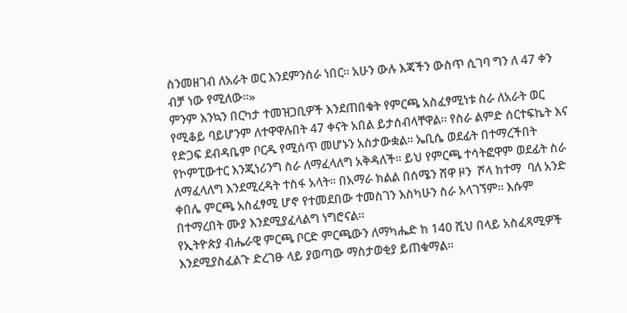ስንመዘገብ ለአራት ወር እንደምንሰራ ነበር። አሁን ውሉ እጃችን ውስጥ ሲገባ ግን ለ 47 ቀን ብቻ ነው የሚለው።»
ምንም እንኳን በርካታ ተመዝጋቢዎች እንደጠበቁት የምርጫ አስፈፃሚነቱ ስራ ለአራት ወር የሚቆይ ባይሆንም ለተዋዋሉበት 47 ቀናት አበል ይታሰብላቸዋል። የስራ ልምድ ሰርተፍኬት እና የድጋፍ ደብዳቤም ቦርዱ የሚሰጥ መሆኑን አስታውቋል። ኤቢሴ ወደፊት በተማረችበት የኮምፒውተር እንጂነሪንግ ስራ ለማፈላለግ አቅዳለች። ይህ የምርጫ ተሳትፎዋም ወደፊት ስራ ለማፈላለግ እንደሚረዳት ተስፋ አላት። በአማራ ክልል በሰሜን ሸዋ ዞን  ሾላ ከተማ  ባለ አንድ ቀበሌ ምርጫ አስፈፃሚ ሆኖ የተመደበው ተመስገን እስካሁን ስራ አላገኘም። እሱም በተማረበት ሙያ እንደሚያፈላልግ ነግሮናል።
የኢትዮጵያ ብሔራዊ ምርጫ ቦርድ ምርጫውን ለማካሔድ ከ 140 ሺህ በላይ አስፈጻሚዎች እንደሚያስፈልጉ ድረገፁ ላይ ያወጣው ማስታወቂያ ይጠቁማል።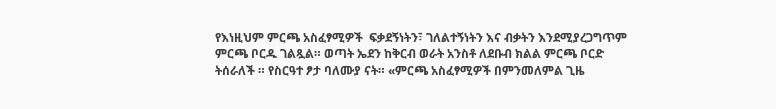የእነዚህም ምርጫ አስፈፃሚዎች  ፍቃደኝነትን፣ ገለልተኝነትን እና ብቃትን እንደሚያረጋግጥም ምርጫ ቦርዱ ገልጿል። ወጣት ኤደን ከቅርብ ወራት አንስቶ ለደቡብ ክልል ምርጫ ቦርድ ትሰራለች ። የስርዓተ ፆታ ባለሙያ ናት። «ምርጫ አስፈፃሚዎች በምንመለምል ጊዜ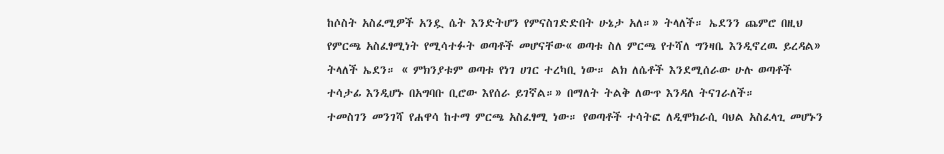ከሶስት አስፈሚዎች አንዷ ሴት እንድትሆን የምናስገድድበት ሁኔታ አለ።» ትላለች። ኤደንን ጨምሮ በዚህ የምርጫ አስፈፃሚነት የሚሳተፉት ወጣቶች መሆናቸው« ወጣቱ ስለ ምርጫ የተሻለ ግንዛቤ እንዲኖረዉ ይረዳል» ትላለች ኤደን። « ምክንያቱም ወጣቱ የነገ ሀገር ተረካቢ ነው። ልክ ለሴቶች እንደሚሰራው ሁሉ ወጣቶች ተሳታፊ እንዲሆኑ በአግባቡ ቢሮው እየሰራ ይገኛል።» በማለት ትልቅ ለውጥ እንዳለ ትናገራለች።
ተመስገን መንገሻ የሐዋሳ ከተማ ምርጫ አስፈፃሚ ነው። የወጣቶች ተሳትፎ ለዲሞክራሲ ባህል አስፈላጊ መሆኑን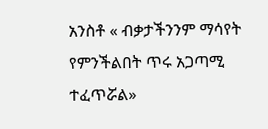አንስቶ « ብቃታችንንም ማሳየት የምንችልበት ጥሩ አጋጣሚ ተፈጥሯል»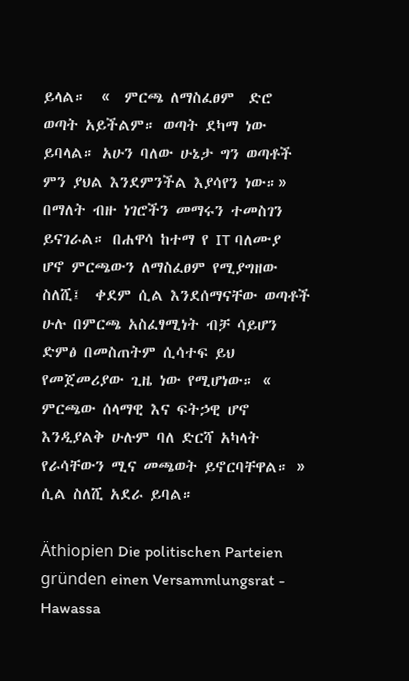ይላል።  «  ምርጫ ለማስፈፀም  ድሮ ወጣት አይችልም። ወጣት ደካማ ነው ይባላል። አሁን ባለው ሁኔታ ግን ወጣቶች ምን ያህል እንደምንችል እያሳየን ነው።» በማለት ብዙ ነገሮችን መማሩን ተመስገን ይናገራል። በሐዋሳ ከተማ የ IT ባለሙያ ሆኖ ምርጫውን ለማስፈፀም የሚያግዘው ስለሺ፤  ቀደም ሲል እንደሰማናቸው ወጣቶች ሁሉ በምርጫ አስፈፃሚነት ብቻ ሳይሆን ድምፅ በመስጠትም ሲሳተፍ ይህ የመጀመሪያው ጊዜ ነው የሚሆነው። « ምርጫው ሰላማዊ እና ፍትኃዊ ሆኖ እንዲያልቅ ሁሉም ባለ ድርሻ አካላት የራሳቸውን ሚና መጫወት ይኖርባቸዋል። » ሲል ስለሺ አደራ ይባል።

Äthiopien Die politischen Parteien gründen einen Versammlungsrat - Hawassa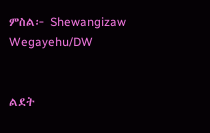ምስል፦ Shewangizaw Wegayehu/DW


ልደት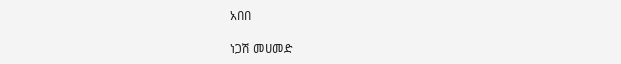አበበ

ነጋሽ መሀመድ